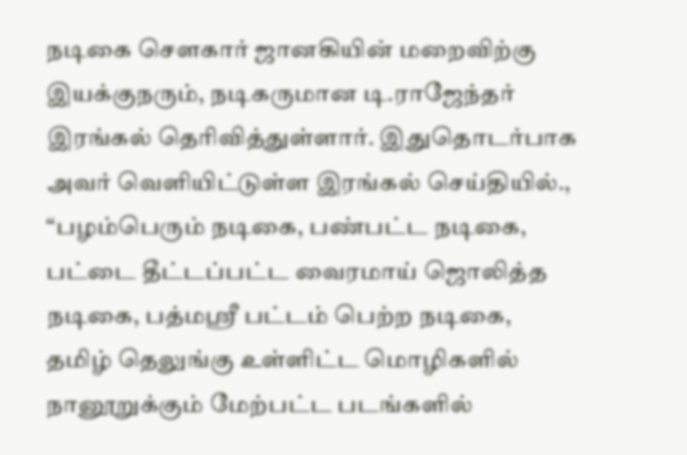நடிகை சௌகார் ஜானகியின் மறைவிற்கு இயக்குநரும், நடிகருமான டி.ராஜேந்தர் இரங்கல் தெரிவித்துள்ளார். இதுதொடர்பாக அவர் வெளியிட்டுள்ள இரங்கல் செய்தியில்.,
“பழம்பெரும் நடிகை, பண்பட்ட நடிகை, பட்டை தீட்டப்பட்ட வைரமாய் ஜொலித்த நடிகை, பத்மஸ்ரீ பட்டம் பெற்ற நடிகை, தமிழ் தெலுங்கு உள்ளிட்ட மொழிகளில் நானூறுக்கும் மேற்பட்ட படங்களில்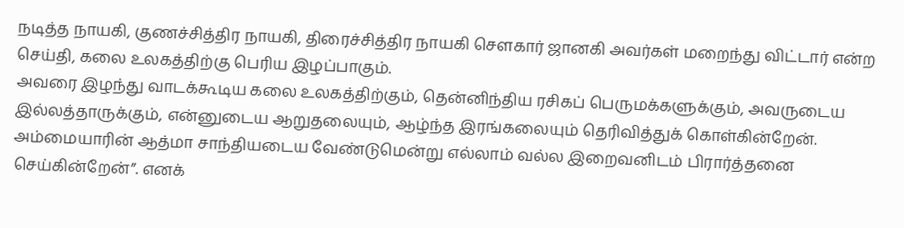நடித்த நாயகி, குணச்சித்திர நாயகி, திரைச்சித்திர நாயகி சௌகார் ஜானகி அவர்கள் மறைந்து விட்டார் என்ற செய்தி, கலை உலகத்திற்கு பெரிய இழப்பாகும்.
அவரை இழந்து வாடக்கூடிய கலை உலகத்திற்கும், தென்னிந்திய ரசிகப் பெருமக்களுக்கும், அவருடைய இல்லத்தாருக்கும், என்னுடைய ஆறுதலையும், ஆழ்ந்த இரங்கலையும் தெரிவித்துக் கொள்கின்றேன்.
அம்மையாரின் ஆத்மா சாந்தியடைய வேண்டுமென்று எல்லாம் வல்ல இறைவனிடம் பிரார்த்தனை செய்கின்றேன்”. எனக்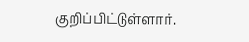குறிப்பிட்டுள்ளார்.